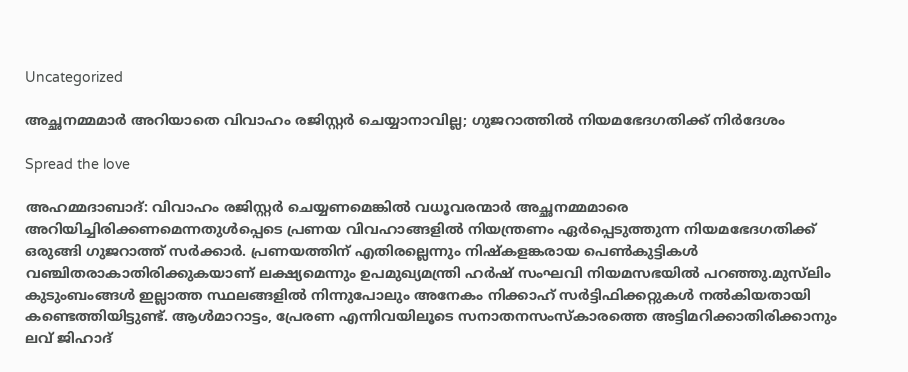Uncategorized

അച്ഛനമ്മമാർ അറിയാതെ വിവാഹം രജിസ്റ്റർ ചെയ്യാനാവില്ല; ഗുജറാത്തിൽ നിയമഭേദഗതിക്ക് നിർദേശം

Spread the love

അഹമ്മദാബാദ്: വിവാഹം രജിസ്റ്റർ ചെയ്യണമെങ്കിൽ വധൂവരന്മാർ അച്ഛനമ്മമാരെ അറിയിച്ചിരിക്കണമെന്നതുൾപ്പെടെ പ്രണയ വിവഹാങ്ങളിൽ നിയന്ത്രണം ഏർപ്പെടുത്തുന്ന നിയമഭേദഗതിക്ക് ഒരുങ്ങി ഗുജറാത്ത് സർക്കാർ. പ്രണയത്തിന് എതിരല്ലെന്നും നിഷ്കളങ്കരായ പെൺകുട്ടികൾ വഞ്ചിതരാകാതിരിക്കുകയാണ് ലക്ഷ്യമെന്നും ഉപമുഖ്യമന്ത്രി ഹർഷ് സംഘവി നിയമസഭയിൽ പറഞ്ഞു.മുസ്‍ലിം കുടുംബംങ്ങൾ ഇല്ലാത്ത സ്ഥലങ്ങളിൽ നിന്നുപോലും അനേകം നിക്കാഹ് സർട്ടിഫിക്കറ്റുകൾ നൽകിയതായി കണ്ടെത്തിയിട്ടുണ്ട്. ആൾമാറാട്ടം, പ്രേരണ എന്നിവയിലൂടെ സനാതനസംസ്‌കാരത്തെ അട്ടിമറിക്കാതിരിക്കാനും ലവ് ജിഹാദ്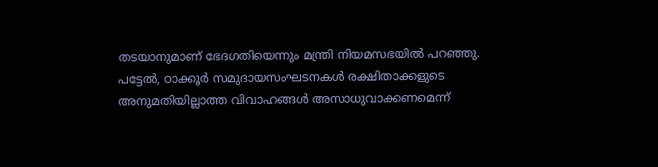തടയാനുമാണ് ഭേദഗതിയെന്നും മന്ത്രി നിയമസഭയിൽ പറഞ്ഞു. പട്ടേൽ, ഠാക്കൂർ സമുദായസംഘടനകൾ രക്ഷിതാക്കളുടെ അനുമതിയില്ലാത്ത വിവാഹങ്ങൾ അസാധുവാക്കണമെന്ന്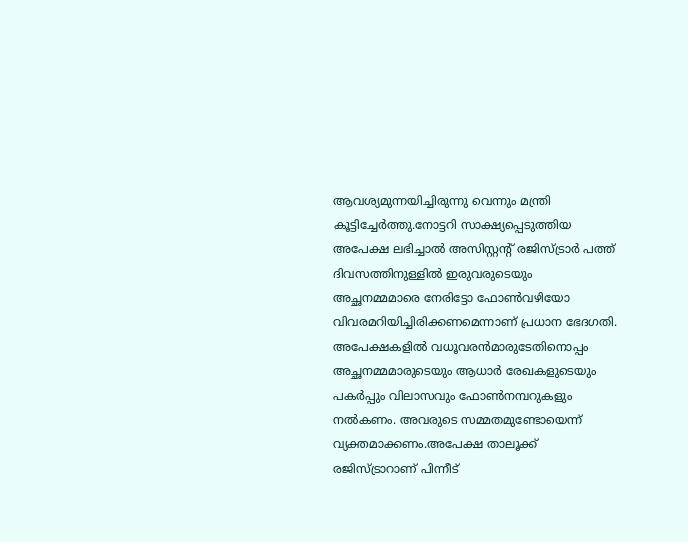ആവശ്യമുന്നയിച്ചിരുന്നു വെന്നും മന്ത്രി കൂട്ടിച്ചേർത്തു.നോട്ടറി സാക്ഷ്യപ്പെടുത്തിയ അപേക്ഷ ലഭിച്ചാൽ അസിസ്റ്റൻ്റ് രജിസ്ട്രാർ പത്ത് ദിവസത്തിനുള്ളിൽ ഇരുവരുടെയും അച്ഛനമ്മമാരെ നേരിട്ടോ ഫോൺവഴിയോ വിവരമറിയിച്ചിരിക്കണമെന്നാണ് പ്രധാന ഭേദഗതി. അപേക്ഷകളിൽ വധൂവരൻമാരുടേതിനൊപ്പം അച്ഛനമ്മമാരുടെയും ആധാർ രേഖകളുടെയും പകർപ്പും വിലാസവും ഫോൺനമ്പറുകളും നൽകണം. അവരുടെ സമ്മതമുണ്ടോയെന്ന് വ്യക്തമാക്കണം.അപേക്ഷ താലൂക്ക് രജിസ്ട്രാറാണ് പിന്നീട്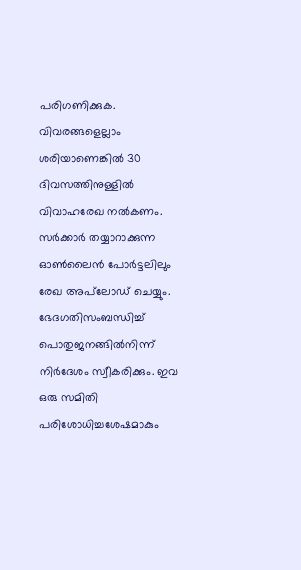പരിഗണിക്കുക. വിവരങ്ങളെല്ലാം ശരിയാണെങ്കിൽ 30 ദിവസത്തിനുള്ളിൽ വിവാഹരേഖ നൽകണം. സർക്കാർ തയ്യാറാക്കുന്ന ഓൺലൈൻ പോർട്ടലിലും രേഖ അപ്‌ലോഡ് ചെയ്യും. ഭേദഗതിസംബന്ധിച്ച് പൊതുജനങ്ങിൽനിന്ന് നിർദേശം സ്വീകരിക്കും. ഇവ ഒരു സമിതി പരിശോധിച്ചശേഷമാകും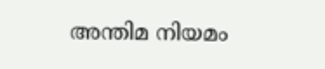അന്തിമ നിയമം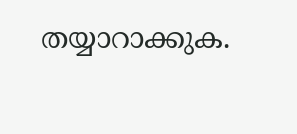തയ്യാറാക്കുക.